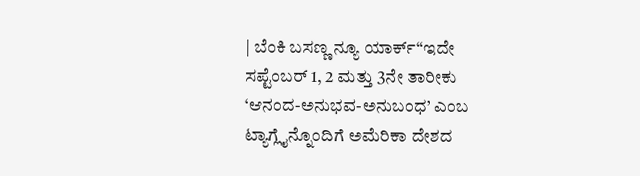| ಬೆಂಕಿ ಬಸಣ್ಣ ನ್ಯೂ ಯಾರ್ಕ್“ಇದೇ ಸಪ್ಟೆಂಬರ್ 1, 2 ಮತ್ತು 3ನೇ ತಾರೀಕು ‘ಆನಂದ-ಅನುಭವ-ಅನುಬಂಧ’ ಎಂಬ ಟ್ಯಾಗ್ಲೈನ್ನೊಂದಿಗೆ ಅಮೆರಿಕಾ ದೇಶದ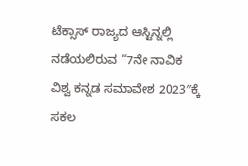ಟೆಕ್ಸಾಸ್ ರಾಜ್ಯದ ಆಸ್ಟಿನ್ನಲ್ಲಿ ನಡೆಯಲಿರುವ “7ನೇ ನಾವಿಕ ವಿಶ್ವ ಕನ್ನಡ ಸಮಾವೇಶ 2023″ಕ್ಕೆ ಸಕಲ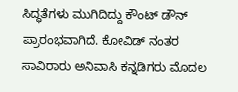ಸಿದ್ಧತೆಗಳು ಮುಗಿದಿದ್ದು ಕೌಂಟ್ ಡೌನ್ ಪ್ರಾರಂಭವಾಗಿದೆ. ಕೋವಿಡ್‌ ನಂತರ ಸಾವಿರಾರು ಅನಿವಾಸಿ ಕನ್ನಡಿಗರು ಮೊದಲ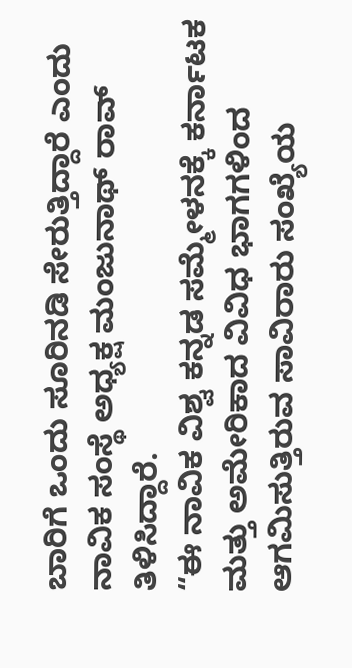ಬಾರಿಗೆ ಒಂದು ಸೂರಿನಡಿ ಸೇರುತ್ತಿದ್ದಾರೆ ಎಂದು ನಾವಿಕ ಸಂಸ್ಥೆ ಅಧ್ಯಕ್ಷ ಮಂಜುನಾಥ್ ರಾವ್ ತಿಳಿಸಿದ್ದಾರೆ.
“ಈ ನಾವಿಕ ವಿಶ್ವ ಕನ್ನಡ ಸಮ್ಮೇಳನಕ್ಕೆ ಕರ್ನಾಟಕ ಮತ್ತು ಅಮೇರಿಕಾದ ವಿವಿಧ ಭಾಗಗಳಿಂದ ಆಗಮಿಸುತ್ತಿರುವ ಸಾವಿರಾರು ಸಂಖ್ಯೆಯ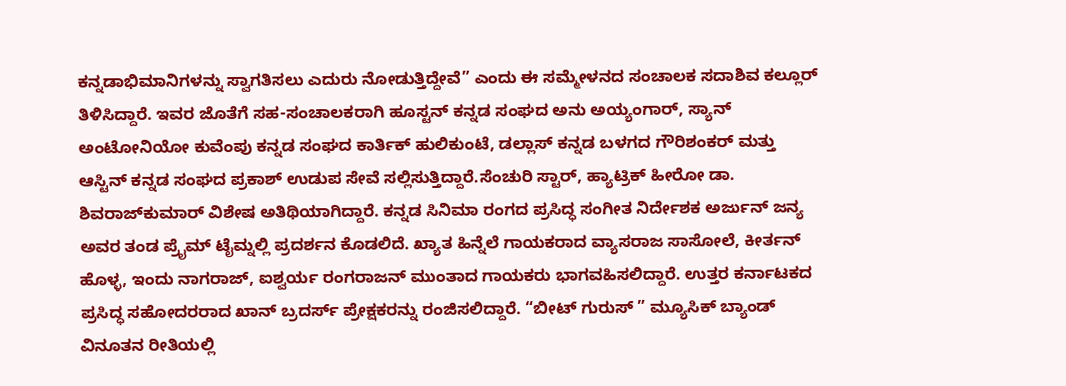ಕನ್ನಡಾಭಿಮಾನಿಗಳನ್ನು ಸ್ವಾಗತಿಸಲು ಎದುರು ನೋಡುತ್ತಿದ್ದೇವೆ” ಎಂದು ಈ ಸಮ್ಮೇಳನದ ಸಂಚಾಲಕ ಸದಾಶಿವ ಕಲ್ಲೂರ್ ತಿಳಿಸಿದ್ದಾರೆ. ಇವರ ಜೊತೆಗೆ ಸಹ-ಸಂಚಾಲಕರಾಗಿ ಹೂಸ್ಟನ್ ಕನ್ನಡ ಸಂಘದ ಅನು ಅಯ್ಯಂಗಾರ್, ಸ್ಯಾನ್ ಅಂಟೋನಿಯೋ ಕುವೆಂಪು ಕನ್ನಡ ಸಂಘದ ಕಾರ್ತಿಕ್ ಹುಲಿಕುಂಟೆ, ಡಲ್ಲಾಸ್ ಕನ್ನಡ ಬಳಗದ ಗೌರಿಶಂಕರ್ ಮತ್ತು ಆಸ್ಟಿನ್ ಕನ್ನಡ ಸಂಘದ ಪ್ರಕಾಶ್ ಉಡುಪ ಸೇವೆ ಸಲ್ಲಿಸುತ್ತಿದ್ದಾರೆ.ಸೆಂಚುರಿ ಸ್ಟಾರ್, ಹ್ಯಾಟ್ರಿಕ್ ಹೀರೋ ಡಾ. ಶಿವರಾಜ್‌ಕುಮಾರ್ ವಿಶೇಷ ಅತಿಥಿಯಾಗಿದ್ದಾರೆ. ಕನ್ನಡ ಸಿನಿಮಾ ರಂಗದ ಪ್ರಸಿದ್ಧ ಸಂಗೀತ ನಿರ್ದೇಶಕ ಅರ್ಜುನ್ ಜನ್ಯ ಅವರ ತಂಡ ಪ್ರೈಮ್ ಟೈಮ್ನಲ್ಲಿ ಪ್ರದರ್ಶನ ಕೊಡಲಿದೆ. ಖ್ಯಾತ ಹಿನ್ನೆಲೆ ಗಾಯಕರಾದ ವ್ಯಾಸರಾಜ ಸಾಸೋಲೆ, ಕೀರ್ತನ್ ಹೊಳ್ಳ, ಇಂದು ನಾಗರಾಜ್, ಐಶ್ವರ್ಯ ರಂಗರಾಜನ್ ಮುಂತಾದ ಗಾಯಕರು ಭಾಗವಹಿಸಲಿದ್ದಾರೆ. ಉತ್ತರ ಕರ್ನಾಟಕದ ಪ್ರಸಿದ್ಧ ಸಹೋದರರಾದ ಖಾನ್ ಬ್ರದರ್ಸ್ ಪ್ರೇಕ್ಷಕರನ್ನು ರಂಜಿಸಲಿದ್ದಾರೆ. “ಬೀಟ್ ಗುರುಸ್ ” ಮ್ಯೂಸಿಕ್ ಬ್ಯಾಂಡ್ ವಿನೂತನ ರೀತಿಯಲ್ಲಿ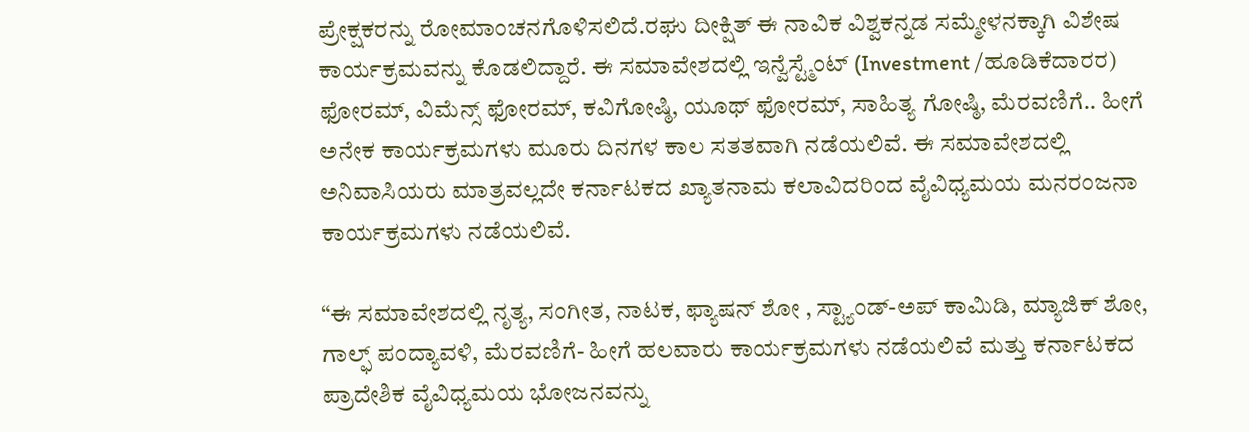ಪ್ರೇಕ್ಷಕರನ್ನು ರೋಮಾಂಚನಗೊಳಿಸಲಿದೆ.ರಘು ದೀಕ್ಷಿತ್ ಈ ನಾವಿಕ ವಿಶ್ವಕನ್ನಡ ಸಮ್ಮೇಳನಕ್ಕಾಗಿ ವಿಶೇಷ ಕಾರ್ಯಕ್ರಮವನ್ನು ಕೊಡಲಿದ್ದಾರೆ. ಈ ಸಮಾವೇಶದಲ್ಲಿ ಇನ್ವೆಸ್ಟ್ಮೆಂಟ್ (Investment /ಹೂಡಿಕೆದಾರರ) ಫೋರಮ್, ವಿಮೆನ್ಸ್ ಫೋರಮ್, ಕವಿಗೋಷ್ಠಿ, ಯೂಥ್ ಫೋರಮ್, ಸಾಹಿತ್ಯ ಗೋಷ್ಠಿ, ಮೆರವಣಿಗೆ.. ಹೀಗೆ ಅನೇಕ ಕಾರ್ಯಕ್ರಮಗಳು ಮೂರು ದಿನಗಳ ಕಾಲ ಸತತವಾಗಿ ನಡೆಯಲಿವೆ. ಈ ಸಮಾವೇಶದಲ್ಲಿ ಅನಿವಾಸಿಯರು ಮಾತ್ರವಲ್ಲದೇ ಕರ್ನಾಟಕದ ಖ್ಯಾತನಾಮ ಕಲಾವಿದರಿಂದ ವೈವಿಧ್ಯಮಯ ಮನರಂಜನಾ ಕಾರ್ಯಕ್ರಮಗಳು ನಡೆಯಲಿವೆ.

“ಈ ಸಮಾವೇಶದಲ್ಲಿ ನೃತ್ಯ, ಸಂಗೀತ, ನಾಟಕ, ಫ್ಯಾಷನ್ ಶೋ , ಸ್ಟ್ಯಾಂಡ್-ಅಪ್ ಕಾಮಿಡಿ, ಮ್ಯಾಜಿಕ್ ಶೋ, ಗಾಲ್ಫ್ ಪಂದ್ಯಾವಳಿ, ಮೆರವಣಿಗೆ- ಹೀಗೆ ಹಲವಾರು ಕಾರ್ಯಕ್ರಮಗಳು ನಡೆಯಲಿವೆ ಮತ್ತು ಕರ್ನಾಟಕದ ಪ್ರಾದೇಶಿಕ ವೈವಿಧ್ಯಮಯ ಭೋಜನವನ್ನು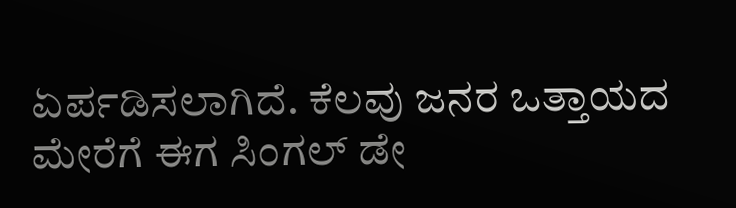ಏರ್ಪಡಿಸಲಾಗಿದೆ. ಕೆಲವು ಜನರ ಒತ್ತಾಯದ ಮೇರೆಗೆ ಈಗ ಸಿಂಗಲ್ ಡೇ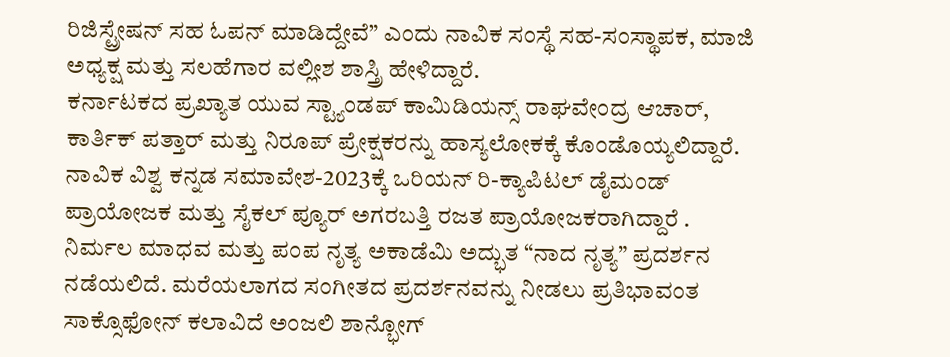ರಿಜಿಸ್ಟ್ರೇಷನ್ ಸಹ ಓಪನ್ ಮಾಡಿದ್ದೇವೆ” ಎಂದು ನಾವಿಕ ಸಂಸ್ಥೆ ಸಹ-ಸಂಸ್ಥಾಪಕ, ಮಾಜಿ ಅಧ್ಯಕ್ಷ ಮತ್ತು ಸಲಹೆಗಾರ ವಲ್ಲೀಶ ಶಾಸ್ತ್ರಿ ಹೇಳಿದ್ದಾರೆ.
ಕರ್ನಾಟಕದ ಪ್ರಖ್ಯಾತ ಯುವ ಸ್ಟ್ಯಾಂಡಪ್ ಕಾಮಿಡಿಯನ್ಸ್ ರಾಘವೇಂದ್ರ ಆಚಾರ್, ಕಾರ್ತಿಕ್ ಪತ್ತಾರ್ ಮತ್ತು ನಿರೂಪ್ ಪ್ರೇಕ್ಷಕರನ್ನು ಹಾಸ್ಯಲೋಕಕ್ಕೆ ಕೊಂಡೊಯ್ಯಲಿದ್ದಾರೆ.
ನಾವಿಕ ವಿಶ್ವ ಕನ್ನಡ ಸಮಾವೇಶ-2023ಕ್ಕೆ ಒರಿಯನ್ ರಿ-ಕ್ಯಾಪಿಟಲ್ ಡೈಮಂಡ್ ಪ್ರಾಯೋಜಕ ಮತ್ತು ಸೈಕಲ್ ಪ್ಯೂರ್ ಅಗರಬತ್ತಿ ರಜತ ಪ್ರಾಯೋಜಕರಾಗಿದ್ದಾರೆ .
ನಿರ್ಮಲ ಮಾಧವ ಮತ್ತು ಪಂಪ ನೃತ್ಯ ಅಕಾಡೆಮಿ ಅದ್ಭುತ “ನಾದ ನೃತ್ಯ” ಪ್ರದರ್ಶನ ನಡೆಯಲಿದೆ. ಮರೆಯಲಾಗದ ಸಂಗೀತದ ಪ್ರದರ್ಶನವನ್ನು ನೀಡಲು ಪ್ರತಿಭಾವಂತ ಸಾಕ್ಸೊಫೋನ್ ಕಲಾವಿದೆ ಅಂಜಲಿ ಶಾನ್ಭೋಗ್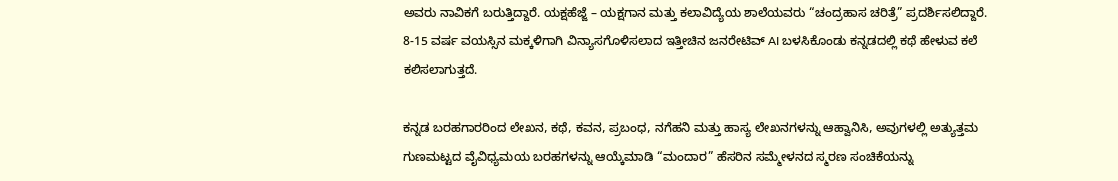ಅವರು ನಾವಿಕಗೆ ಬರುತ್ತಿದ್ದಾರೆ. ಯಕ್ಷಹೆಜ್ಜೆ – ಯಕ್ಷಗಾನ ಮತ್ತು ಕಲಾವಿದ್ಯೆಯ ಶಾಲೆಯವರು “ಚಂದ್ರಹಾಸ ಚರಿತ್ರೆ” ಪ್ರದರ್ಶಿಸಲಿದ್ದಾರೆ. 8-15 ವರ್ಷ ವಯಸ್ಸಿನ ಮಕ್ಕಳಿಗಾಗಿ ವಿನ್ಯಾಸಗೊಳಿಸಲಾದ ಇತ್ತೀಚಿನ ಜನರೇಟಿವ್ AI ಬಳಸಿಕೊಂಡು ಕನ್ನಡದಲ್ಲಿ ಕಥೆ ಹೇಳುವ ಕಲೆ ಕಲಿಸಲಾಗುತ್ತದೆ.

ಕನ್ನಡ ಬರಹಗಾರರಿಂದ ಲೇಖನ, ಕಥೆ, ಕವನ, ಪ್ರಬಂಧ, ನಗೆಹನಿ ಮತ್ತು ಹಾಸ್ಯ ಲೇಖನಗಳನ್ನು ಆಹ್ವಾನಿಸಿ, ಅವುಗಳಲ್ಲಿ ಅತ್ಯುತ್ತಮ ಗುಣಮಟ್ಟದ ವೈವಿಧ್ಯಮಯ ಬರಹಗಳನ್ನು ಆಯ್ಕೆಮಾಡಿ “ಮಂದಾರ” ಹೆಸರಿನ ಸಮ್ಮೇಳನದ ಸ್ಮರಣ ಸಂಚಿಕೆಯನ್ನು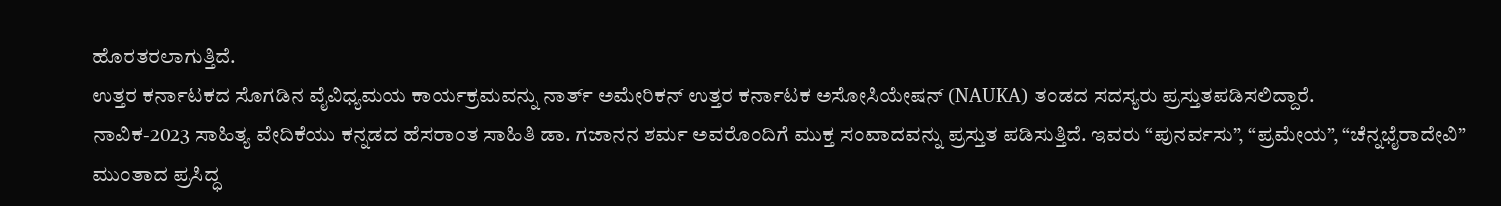ಹೊರತರಲಾಗುತ್ತಿದೆ.
ಉತ್ತರ ಕರ್ನಾಟಕದ ಸೊಗಡಿನ ವೈವಿಧ್ಯಮಯ ಕಾರ್ಯಕ್ರಮವನ್ನು ನಾರ್ತ್ ಅಮೇರಿಕನ್ ಉತ್ತರ ಕರ್ನಾಟಕ ಅಸೋಸಿಯೇಷನ್ (NAUKA) ತಂಡದ ಸದಸ್ಯರು ಪ್ರಸ್ತುತಪಡಿಸಲಿದ್ದಾರೆ.
ನಾವಿಕ-2023 ಸಾಹಿತ್ಯ ವೇದಿಕೆಯು ಕನ್ನಡದ ಹೆಸರಾಂತ ಸಾಹಿತಿ ಡಾ. ಗಜಾನನ ಶರ್ಮ ಅವರೊಂದಿಗೆ ಮುಕ್ತ ಸಂವಾದವನ್ನು ಪ್ರಸ್ತುತ ಪಡಿಸುತ್ತಿದೆ. ಇವರು “ಪುನರ್ವಸು”, “ಪ್ರಮೇಯ”, “ಚೆನ್ನಭೈರಾದೇವಿ” ಮುಂತಾದ ಪ್ರಸಿದ್ಧ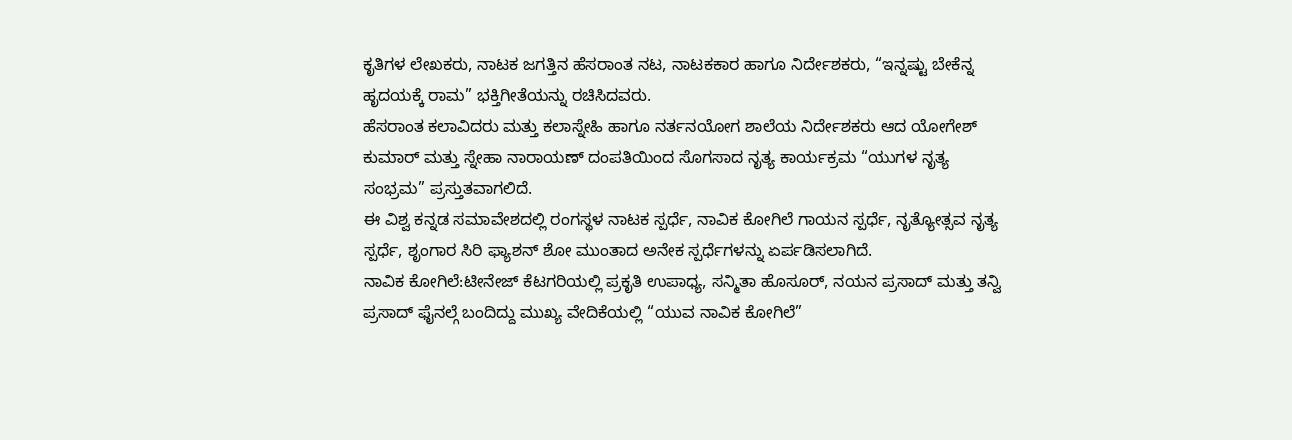ಕೃತಿಗಳ ಲೇಖಕರು, ನಾಟಕ ಜಗತ್ತಿನ ಹೆಸರಾಂತ ನಟ, ನಾಟಕಕಾರ ಹಾಗೂ ನಿರ್ದೇಶಕರು, “ಇನ್ನಷ್ಟು ಬೇಕೆನ್ನ ಹೃದಯಕ್ಕೆ ರಾಮ” ಭಕ್ತಿಗೀತೆಯನ್ನು ರಚಿಸಿದವರು.
ಹೆಸರಾಂತ ಕಲಾವಿದರು ಮತ್ತು ಕಲಾಸ್ನೇಹಿ ಹಾಗೂ ನರ್ತನಯೋಗ ಶಾಲೆಯ ನಿರ್ದೇಶಕರು ಆದ ಯೋಗೇಶ್ ಕುಮಾರ್ ಮತ್ತು ಸ್ನೇಹಾ ನಾರಾಯಣ್ ದಂಪತಿಯಿಂದ ಸೊಗಸಾದ ನೃತ್ಯ ಕಾರ್ಯಕ್ರಮ “ಯುಗಳ ನೃತ್ಯ ಸಂಭ್ರಮ” ಪ್ರಸ್ತುತವಾಗಲಿದೆ.
ಈ ವಿಶ್ವ ಕನ್ನಡ ಸಮಾವೇಶದಲ್ಲಿ ರಂಗಸ್ಥಳ ನಾಟಕ ಸ್ಪರ್ಧೆ, ನಾವಿಕ ಕೋಗಿಲೆ ಗಾಯನ ಸ್ಪರ್ಧೆ, ನೃತ್ಯೋತ್ಸವ ನೃತ್ಯ ಸ್ಪರ್ಧೆ, ಶೃಂಗಾರ ಸಿರಿ ಫ್ಯಾಶನ್ ಶೋ ಮುಂತಾದ ಅನೇಕ ಸ್ಪರ್ಧೆಗಳನ್ನು ಏರ್ಪಡಿಸಲಾಗಿದೆ.
ನಾವಿಕ ಕೋಗಿಲೆ:ಟೀನೇಜ್ ಕೆಟಗರಿಯಲ್ಲಿ ಪ್ರಕೃತಿ ಉಪಾಧ್ಯ, ಸನ್ಮಿತಾ ಹೊಸೂರ್, ನಯನ ಪ್ರಸಾದ್ ಮತ್ತು ತನ್ವಿ ಪ್ರಸಾದ್ ಫೈನಲ್ಗೆ ಬಂದಿದ್ದು ಮುಖ್ಯ ವೇದಿಕೆಯಲ್ಲಿ “ಯುವ ನಾವಿಕ ಕೋಗಿಲೆ”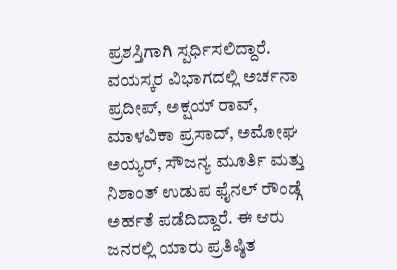ಪ್ರಶಸ್ತಿಗಾಗಿ ಸ್ಪರ್ಧಿಸಲಿದ್ದಾರೆ. ವಯಸ್ಕರ ವಿಭಾಗದಲ್ಲಿ ಅರ್ಚನಾ ಪ್ರದೀಪ್, ಅಕ್ಷಯ್ ರಾವ್, ಮಾಳವಿಕಾ ಪ್ರಸಾದ್, ಅಮೋಘ ಅಯ್ಯರ್, ಸೌಜನ್ಯ ಮೂರ್ತಿ ಮತ್ತು ನಿಶಾಂತ್ ಉಡುಪ ಫೈನಲ್ ರೌಂಡ್ಗೆ ಅರ್ಹತೆ ಪಡೆದಿದ್ದಾರೆ. ಈ ಆರು ಜನರಲ್ಲಿ ಯಾರು ಪ್ರತಿಷ್ಠಿತ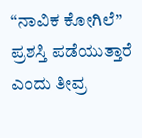“ನಾವಿಕ ಕೋಗಿಲೆ” ಪ್ರಶಸ್ತಿ ಪಡೆಯುತ್ತಾರೆ ಎಂದು ತೀವ್ರ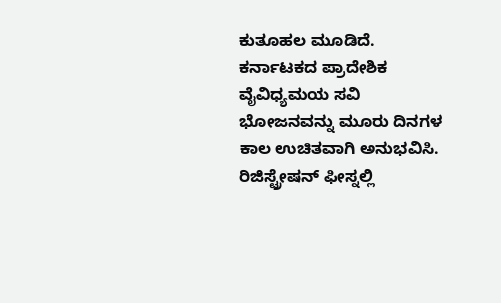ಕುತೂಹಲ ಮೂಡಿದೆ.
ಕರ್ನಾಟಕದ ಪ್ರಾದೇಶಿಕ ವೈವಿಧ್ಯಮಯ ಸವಿ ಭೋಜನವನ್ನು ಮೂರು ದಿನಗಳ ಕಾಲ ಉಚಿತವಾಗಿ ಅನುಭವಿಸಿ. ರಿಜಿಸ್ಟ್ರೇಷನ್ ಫೀಸ್ನಲ್ಲಿ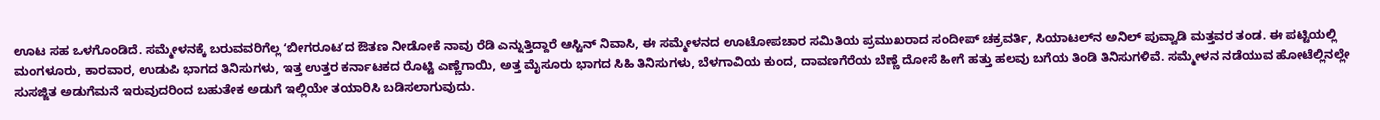ಊಟ ಸಹ ಒಳಗೊಂಡಿದೆ. ಸಮ್ಮೇಳನಕ್ಕೆ ಬರುವವರಿಗೆಲ್ಲ ʻಬೀಗರೂಟʼದ ಔತಣ ನೀಡೋಕೆ ನಾವು ರೆಡಿ ಎನ್ನುತ್ತಿದ್ದಾರೆ ಆಸ್ಟಿನ್‌ ನಿವಾಸಿ, ಈ ಸಮ್ಮೇಳನದ ಊಟೋಪಚಾರ ಸಮಿತಿಯ ಪ್ರಮುಖರಾದ ಸಂದೀಪ್‌ ಚಕ್ರವರ್ತಿ, ಸಿಯಾಟಲ್‌ನ ಅನಿಲ್‌ ಪುವ್ವಾಡಿ ಮತ್ತವರ ತಂಡ. ಈ ಪಟ್ಟಿಯಲ್ಲಿ ಮಂಗಳೂರು, ಕಾರವಾರ, ಉಡುಪಿ ಭಾಗದ ತಿನಿಸುಗಳು, ಇತ್ತ ಉತ್ತರ ಕರ್ನಾಟಕದ ರೊಟ್ಟಿ ಎಣ್ಣೆಗಾಯಿ, ಅತ್ತ ಮೈಸೂರು ಭಾಗದ ಸಿಹಿ ತಿನಿಸುಗಳು, ಬೆಳಗಾವಿಯ ಕುಂದ, ದಾವಣಗೆರೆಯ ಬೆಣ್ಣೆ ದೋಸೆ ಹೀಗೆ ಹತ್ತು ಹಲವು ಬಗೆಯ ತಿಂಡಿ ತಿನಿಸುಗಳಿವೆ. ಸಮ್ಮೇಳನ ನಡೆಯುವ ಹೋಟೆಲ್ಲಿನಲ್ಲೇ ಸುಸಜ್ಜಿತ ಅಡುಗೆಮನೆ ಇರುವುದರಿಂದ ಬಹುತೇಕ ಅಡುಗೆ ಇಲ್ಲಿಯೇ ತಯಾರಿಸಿ ಬಡಿಸಲಾಗುವುದು.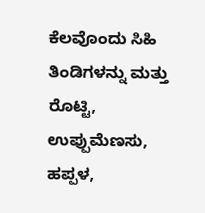ಕೆಲವೊಂದು ಸಿಹಿ ತಿಂಡಿಗಳನ್ನು ಮತ್ತು ರೊಟ್ಟಿ, ಉಪ್ಪುಮೆಣಸು, ಹಪ್ಪಳ,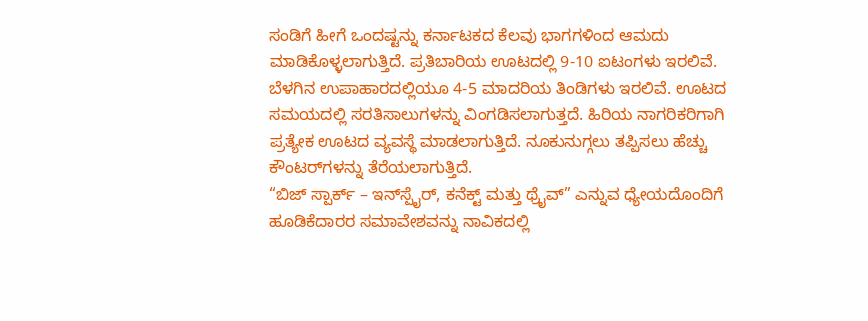ಸಂಡಿಗೆ ಹೀಗೆ ಒಂದಷ್ಟನ್ನು ಕರ್ನಾಟಕದ ಕೆಲವು ಭಾಗಗಳಿಂದ ಆಮದು ಮಾಡಿಕೊಳ್ಳಲಾಗುತ್ತಿದೆ. ಪ್ರತಿಬಾರಿಯ ಊಟದಲ್ಲಿ 9-10 ಐಟಂಗಳು ಇರಲಿವೆ. ಬೆಳಗಿನ ಉಪಾಹಾರದಲ್ಲಿಯೂ 4-5 ಮಾದರಿಯ ತಿಂಡಿಗಳು ಇರಲಿವೆ. ಊಟದ ಸಮಯದಲ್ಲಿ ಸರತಿಸಾಲುಗಳನ್ನು ವಿಂಗಡಿಸಲಾಗುತ್ತದೆ. ಹಿರಿಯ ನಾಗರಿಕರಿಗಾಗಿ ಪ್ರತ್ಯೇಕ ಊಟದ ವ್ಯವಸ್ಥೆ ಮಾಡಲಾಗುತ್ತಿದೆ. ನೂಕುನುಗ್ಗಲು ತಪ್ಪಿಸಲು ಹೆಚ್ಚು ಕೌಂಟರ್‌ಗಳನ್ನು ತೆರೆಯಲಾಗುತ್ತಿದೆ.
“ಬಿಜ್ ಸ್ಪಾರ್ಕ್ – ಇನ್‌ಸ್ಪೈರ್, ಕನೆಕ್ಟ್ ಮತ್ತು ಥ್ರೈವ್” ಎನ್ನುವ ಧ್ಯೇಯದೊಂದಿಗೆ ಹೂಡಿಕೆದಾರರ ಸಮಾವೇಶವನ್ನು ನಾವಿಕದಲ್ಲಿ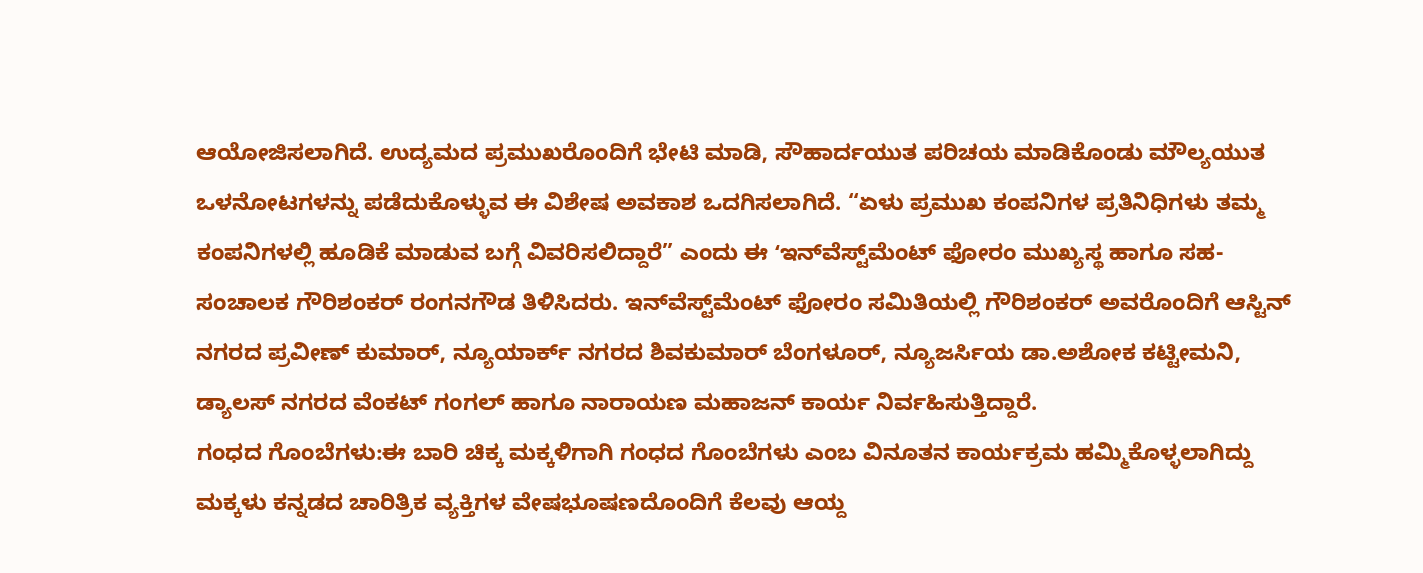ಆಯೋಜಿಸಲಾಗಿದೆ. ಉದ್ಯಮದ ಪ್ರಮುಖರೊಂದಿಗೆ ಭೇಟಿ ಮಾಡಿ, ಸೌಹಾರ್ದಯುತ ಪರಿಚಯ ಮಾಡಿಕೊಂಡು ಮೌಲ್ಯಯುತ ಒಳನೋಟಗಳನ್ನು ಪಡೆದುಕೊಳ್ಳುವ ಈ ವಿಶೇಷ ಅವಕಾಶ ಒದಗಿಸಲಾಗಿದೆ. “ಏಳು ಪ್ರಮುಖ ಕಂಪನಿಗಳ ಪ್ರತಿನಿಧಿಗಳು ‌ತಮ್ಮ ಕಂಪನಿಗಳಲ್ಲಿ ಹೂಡಿಕೆ ಮಾಡುವ ಬಗ್ಗೆ ವಿವರಿಸಲಿದ್ದಾರೆ” ಎಂದು ಈ ʻಇನ್‌ವೆಸ್ಟ್‌ಮೆಂಟ್‌ ಫೋರಂ ಮುಖ್ಯಸ್ಥ ಹಾಗೂ ಸಹ-ಸಂಚಾಲಕ ಗೌರಿಶಂಕರ್‌ ರಂಗನಗೌಡ ತಿಳಿಸಿದರು. ಇನ್‌ವೆಸ್ಟ್‌ಮೆಂಟ್‌ ಫೋರಂ ಸಮಿತಿಯಲ್ಲಿ ಗೌರಿಶಂಕರ್‌ ಅವರೊಂದಿಗೆ ಆಸ್ಟಿನ್‌ ನಗರದ ಪ್ರವೀಣ್‌ ಕುಮಾರ್‌, ನ್ಯೂಯಾರ್ಕ್‌ ನಗರದ ಶಿವಕುಮಾರ್‌ ಬೆಂಗಳೂರ್‌, ನ್ಯೂಜರ್ಸಿಯ ಡಾ.ಅಶೋಕ ಕಟ್ಟೀಮನಿ, ಡ್ಯಾಲಸ್‌ ನಗರದ ವೆಂಕಟ್‌ ಗಂಗಲ್‌ ಹಾಗೂ ನಾರಾಯಣ ಮಹಾಜನ್‌ ಕಾರ್ಯ ನಿರ್ವಹಿಸುತ್ತಿದ್ದಾರೆ.
ಗಂಧದ ಗೊಂಬೆಗಳು:ಈ ಬಾರಿ ಚಿಕ್ಕ ಮಕ್ಕಳಿಗಾಗಿ ಗಂಧದ ಗೊಂಬೆಗಳು ಎಂಬ ವಿನೂತನ ಕಾರ್ಯಕ್ರಮ ಹಮ್ಮಿಕೊಳ್ಳಲಾಗಿದ್ದು ಮಕ್ಕಳು ಕನ್ನಡದ ಚಾರಿತ್ರಿಕ ವ್ಯಕ್ತಿಗಳ ವೇಷಭೂಷಣದೊಂದಿಗೆ ಕೆಲವು ಆಯ್ದ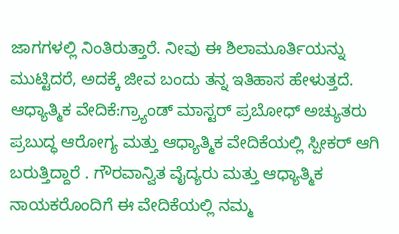ಜಾಗಗಳಲ್ಲಿ ನಿಂತಿರುತ್ತಾರೆ. ನೀವು ಈ ಶಿಲಾಮೂರ್ತಿಯನ್ನು ಮುಟ್ಟಿದರೆ, ಅದಕ್ಕೆ ಜೀವ ಬಂದು ತನ್ನ ಇತಿಹಾಸ ಹೇಳುತ್ತದೆ.
ಆಧ್ಯಾತ್ಮಿಕ ವೇದಿಕೆ:ಗ್ರ್ಯಾಂಡ್ ಮಾಸ್ಟರ್ ಪ್ರಬೋಧ್ ಅಚ್ಯುತರು ಪ್ರಬುದ್ಧ ಆರೋಗ್ಯ ಮತ್ತು ಆಧ್ಯಾತ್ಮಿಕ ವೇದಿಕೆಯಲ್ಲಿ ಸ್ಪೀಕರ್ ಆಗಿ ಬರುತ್ತಿದ್ದಾರೆ . ಗೌರವಾನ್ವಿತ ವೈದ್ಯರು ಮತ್ತು ಆಧ್ಯಾತ್ಮಿಕ ನಾಯಕರೊಂದಿಗೆ ಈ ವೇದಿಕೆಯಲ್ಲಿ ನಮ್ಮ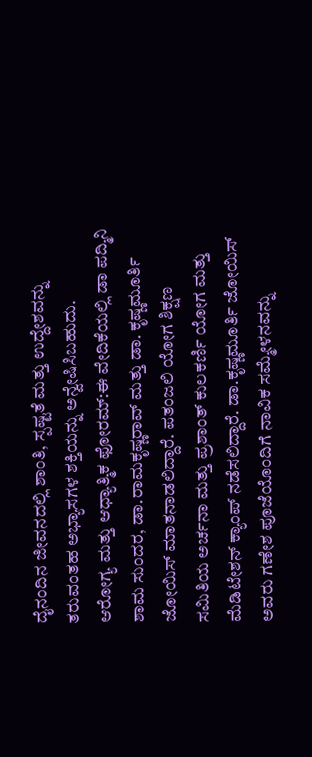ದೈನಂದಿನ ಜೀವನದಲ್ಲಿ ಶಾಂತಿ, ಸ್ಪಷ್ಟತೆ ಮತ್ತು ಉದ್ದೇಶವನ್ನು ತರುವಂತಹ ಅಭ್ಯಾಸಗಳ ಶಕ್ತಿಯನ್ನು ಅನ್ವೇಷಿಸಿಬಹುದು.
ಆರೋಗ್ಯ ಮತ್ತು ಆಧ್ಯಾತ್ಮಿಕ ಫೋರಮ್:ಈ ವೇದಿಕೆಯಲ್ಲಿ ಡಾ ಪದ್ಮಿನಿ ಶಾಮ ಸುಂದರ, ಡಾ.ರಾಮಕೃಷ್ಣರಾವ್ ಮತ್ತು ಡಾ. ಕೃಷ್ಣಮೂರ್ತಿ ಜೋಯಿಸ್ ಮಾತನಾಡಲಿದ್ದಾರೆ. ಪತಂಜಲಿ ಯೋಗ ಶಿಕ್ಷಣ ಸಮಿತಿಯ ಅರ್ಚನಾ ಮತ್ತು ಪ್ರಶಾಂತ್ ಕುಲಕರ್ಣಿ ಯೋಗ ಮತ್ತು ಮೆಡಿಟೇಶನ್ ಕ್ಯಾಂಪ್ ನಡೆಸಲಿದ್ದಾರೆ. ಡಾ.ಕೃಷ್ಣಮೂರ್ತಿ ಜೋಯಿಸ್ ಅವರು ಗಣೇಶ ಪೂಜೆಯೊಂದಿಗೆ ನಾವಿಕ ಸಮ್ಮೇಳನವನ್ನು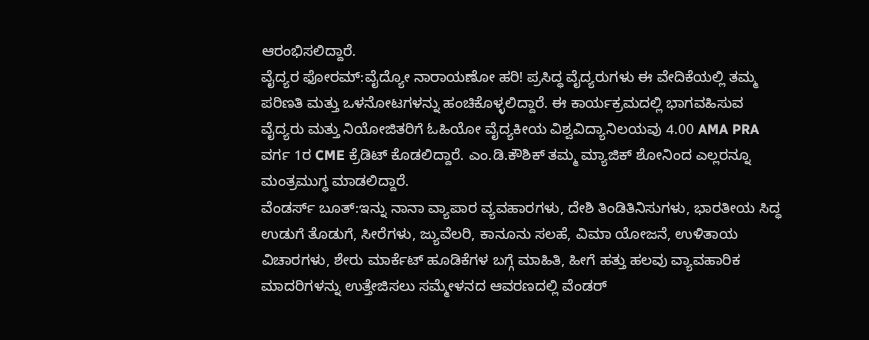ಆರಂಭಿಸಲಿದ್ದಾರೆ.
ವೈದ್ಯರ ಫೋರಮ್:ವೈದ್ಯೋ ನಾರಾಯಣೋ ಹರಿ! ಪ್ರಸಿದ್ಧ ವೈದ್ಯರುಗಳು ಈ ವೇದಿಕೆಯಲ್ಲಿ ತಮ್ಮ ಪರಿಣತಿ ಮತ್ತು ಒಳನೋಟಗಳನ್ನು ಹಂಚಿಕೊಳ್ಳಲಿದ್ದಾರೆ. ಈ ಕಾರ್ಯಕ್ರಮದಲ್ಲಿ ಭಾಗವಹಿಸುವ ವೈದ್ಯರು ಮತ್ತು ನಿಯೋಜಿತರಿಗೆ ಓಹಿಯೋ ವೈದ್ಯಕೀಯ ವಿಶ್ವವಿದ್ಯಾನಿಲಯವು 4.00 AMA PRA ವರ್ಗ 1ರ CME ಕ್ರೆಡಿಟ್ ಕೊಡಲಿದ್ದಾರೆ. ಎಂ.ಡಿ.ಕೌಶಿಕ್ ತಮ್ಮ ಮ್ಯಾಜಿಕ್ ಶೋನಿಂದ ಎಲ್ಲರನ್ನೂ ಮಂತ್ರಮುಗ್ಧ ಮಾಡಲಿದ್ದಾರೆ.
ವೆಂಡರ್ಸ್‌ ಬೂತ್‌:ಇನ್ನು ನಾನಾ ವ್ಯಾಪಾರ ವ್ಯವಹಾರಗಳು, ದೇಶಿ ತಿಂಡಿತಿನಿಸುಗಳು, ಭಾರತೀಯ ಸಿದ್ಧ ಉಡುಗೆ ತೊಡುಗೆ, ಸೀರೆಗಳು, ಜ್ಯುವೆಲರಿ, ಕಾನೂನು ಸಲಹೆ, ವಿಮಾ ಯೋಜನೆ, ಉಳಿತಾಯ ವಿಚಾರಗಳು, ಶೇರು ಮಾರ್ಕೆಟ್‌ ಹೂಡಿಕೆಗಳ ಬಗ್ಗೆ ಮಾಹಿತಿ, ಹೀಗೆ ಹತ್ತು ಹಲವು ವ್ಯಾವಹಾರಿಕ ಮಾದರಿಗಳನ್ನು ಉತ್ತೇಜಿಸಲು ಸಮ್ಮೇಳನದ ಆವರಣದಲ್ಲಿ ವೆಂಡರ್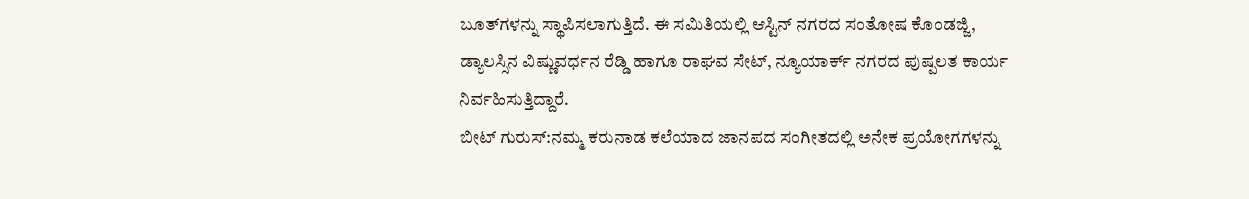ಬೂತ್‌ಗಳನ್ನು ಸ್ಥಾಪಿಸಲಾಗುತ್ತಿದೆ. ಈ ಸಮಿತಿಯಲ್ಲಿ ಆಸ್ಟಿನ್‌ ನಗರದ ಸಂತೋಷ ಕೊಂಡಜ್ಜಿ, ಡ್ಯಾಲಸ್ಸಿನ ವಿಷ್ಣುವರ್ಧನ ರೆಡ್ಡಿ ಹಾಗೂ ರಾಘವ ಸೇಟ್‌, ನ್ಯೂಯಾರ್ಕ್‌ ನಗರದ ಪುಷ್ಪಲತ ಕಾರ್ಯ ನಿರ್ವಹಿಸುತ್ತಿದ್ದಾರೆ.
ಬೀಟ್ ಗುರುಸ್:ನಮ್ಮ ಕರುನಾಡ ಕಲೆಯಾದ ಜಾನಪದ ಸಂಗೀತದಲ್ಲಿ ಅನೇಕ ಪ್ರಯೋಗಗಳನ್ನು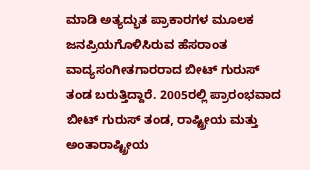ಮಾಡಿ ಅತ್ಯದ್ಭುತ ಪ್ರಾಕಾರಗಳ ಮೂಲಕ ಜನಪ್ರಿಯಗೊಳಿಸಿರುವ ಹೆಸರಾಂತ ವಾದ್ಯಸಂಗೀತಗಾರರಾದ ಬೀಟ್ ಗುರುಸ್ ತಂಡ ಬರುತ್ತಿದ್ದಾರೆ. 2005ರಲ್ಲಿ ಪ್ರಾರಂಭವಾದ ಬೀಟ್ ಗುರುಸ್ ತಂಡ, ರಾಷ್ಟ್ರೀಯ ಮತ್ತು ಅಂತಾರಾಷ್ಟ್ರೀಯ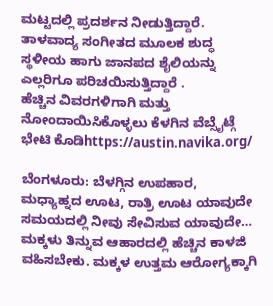ಮಟ್ಟದಲ್ಲಿ ಪ್ರದರ್ಶನ ನೀಡುತ್ತಿದ್ದಾರೆ. ತಾಳವಾದ್ಯ ಸಂಗೀತದ ಮೂಲಕ ಶುದ್ಧ ಸ್ಥಳೀಯ ಹಾಗು ಜಾನಪದ ಶೈಲಿಯನ್ನು ಎಲ್ಲರಿಗೂ ಪರಿಚಯಿಸುತ್ತಿದ್ದಾರೆ .
ಹೆಚ್ಚಿನ ವಿವರಗಳಿಗಾಗಿ ಮತ್ತು ನೋಂದಾಯಿಸಿಕೊಳ್ಳಲು ಕೆಳಗಿನ ವೆಬ್ಸೈಟ್ಗೆ ಭೇಟಿ ಕೊಡಿhttps://austin.navika.org/

ಬೆಂಗಳೂರು: ಬೆಳಗ್ಗಿನ ಉಪಹಾರ, ಮಧ್ಯಾಹ್ನದ ಊಟ, ರಾತ್ರಿ ಊಟ ಯಾವುದೇ ಸಮಯದಲ್ಲಿ ನೀವು ಸೇವಿಸುವ ಯಾವುದೇ…
ಮಕ್ಕಳು ತಿನ್ನುವ ಆಹಾರದಲ್ಲಿ ಹೆಚ್ಚಿನ ಕಾಳಜಿ ವಹಿಸಬೇಕು. ಮಕ್ಕಳ ಉತ್ತಮ ಆರೋಗ್ಯಕ್ಕಾಗಿ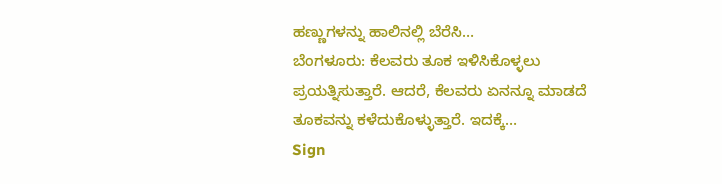ಹಣ್ಣುಗಳನ್ನು ಹಾಲಿನಲ್ಲಿ ಬೆರೆಸಿ…
ಬೆಂಗಳೂರು: ಕೆಲವರು ತೂಕ ಇಳಿಸಿಕೊಳ್ಳಲು ಪ್ರಯತ್ನಿಸುತ್ತಾರೆ. ಆದರೆ, ಕೆಲವರು ಏನನ್ನೂ ಮಾಡದೆ ತೂಕವನ್ನು ಕಳೆದುಕೊಳ್ಳುತ್ತಾರೆ. ಇದಕ್ಕೆ…
Sign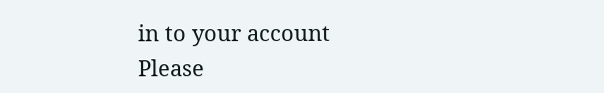in to your account
Please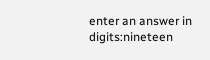enter an answer in digits:nineteen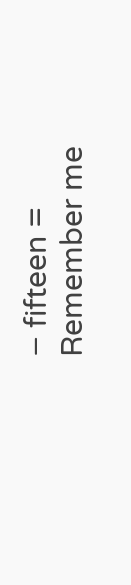− fifteen =
Remember me